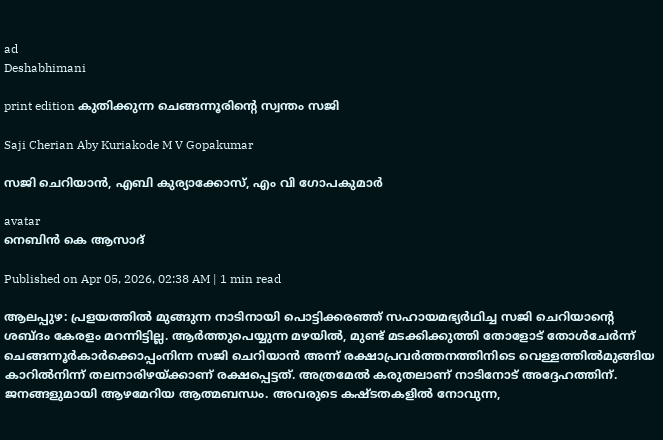ad
Deshabhimani

print edition കുതിക്കുന്ന ചെങ്ങന്നൂരിന്റെ സ്വന്തം സജി

Saji Cherian Aby Kuriakode M V Gopakumar

സജി ചെറിയാൻ, എബി കുര്യാക്കോസ്, എം വി ഗോപകുമാർ

avatar
നെബിൻ കെ ആസാദ്‌

Published on Apr 05, 2026, 02:38 AM | 1 min read

ആലപ്പുഴ: പ്രളയത്തിൽ മുങ്ങുന്ന നാടിനായി പൊട്ടിക്കരഞ്ഞ്‌ സഹായമഭ്യർഥിച്ച സജി ചെറിയാന്റെ ശബ്‌ദം കേരളം മറന്നിട്ടില്ല. ആർത്തുപെയ്യുന്ന മഴയിൽ, മുണ്ട്‌ മടക്കിക്കുത്തി തോളോട്‌ തോൾചേർന്ന്‌ ചെങ്ങന്നൂർകാർക്കൊപ്പംനിന്ന സജി ചെറിയാൻ അന്ന്‌ രക്ഷാപ്രവർത്തനത്തിനിടെ വെള്ളത്തിൽമുങ്ങിയ കാറിൽനിന്ന്‌ തലനാരിഴയ്‌ക്കാണ്‌ രക്ഷപ്പെട്ടത്‌. അത്രമേൽ കരുതലാണ്‌ നാടിനോട്‌ അദ്ദേഹത്തിന്‌. ജനങ്ങളുമായി ആഴമേറിയ ആത്മബന്ധം. അവരുടെ കഷ്‌ടതകളിൽ നോവുന്ന,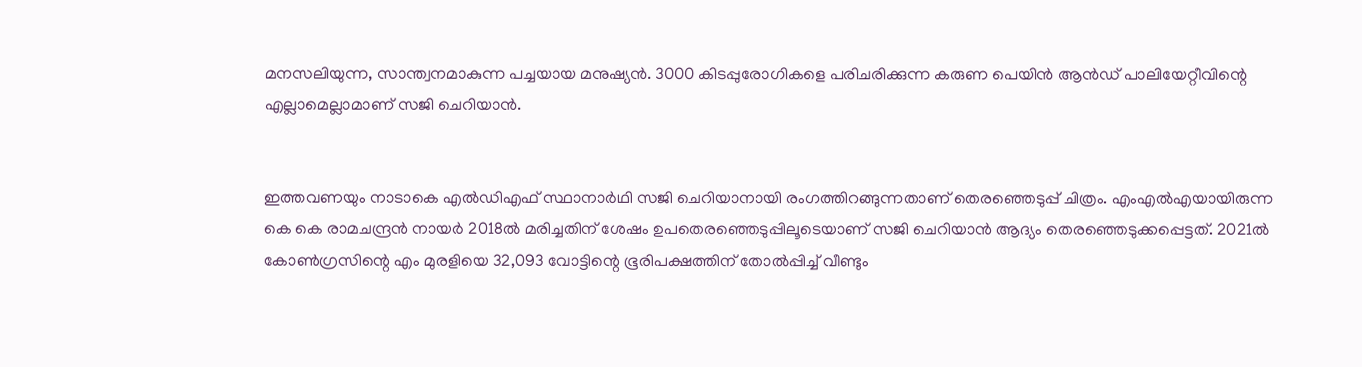മനസലിയുന്ന, സാന്ത്വനമാകുന്ന പച്ചയായ മനുഷ്യൻ. 3000 കിടപ്പുരോഗികളെ പരിചരിക്കുന്ന കരുണ പെയിൻ ആൻഡ്‌ പാലിയേറ്റീവിന്റെ എല്ലാമെല്ലാമാണ്‌ സജി ചെറിയാൻ.


ഇത്തവണയും നാടാകെ എൽഡിഎഫ്‌ സ്ഥാനാർഥി സജി ചെറിയാനായി രംഗത്തിറങ്ങുന്നതാണ്‌ തെരഞ്ഞെടുപ്പ്‌ ചിത്രം. എംഎൽഎയായിരുന്ന കെ കെ രാമചന്ദ്രൻ നായർ 2018ൽ മരിച്ചതിന്‌ ശേഷം ഉപതെരഞ്ഞെടുപ്പിലൂടെയാണ്‌ സജി ചെറിയാൻ ആദ്യം തെരഞ്ഞെടുക്കപ്പെട്ടത്‌. 2021ൽ കോൺഗ്രസിന്റെ എം മുരളിയെ 32,093 വോട്ടിന്റെ ഭൂരിപക്ഷത്തിന്‌ തോൽപ്പിച്ച്‌ വീണ്ടും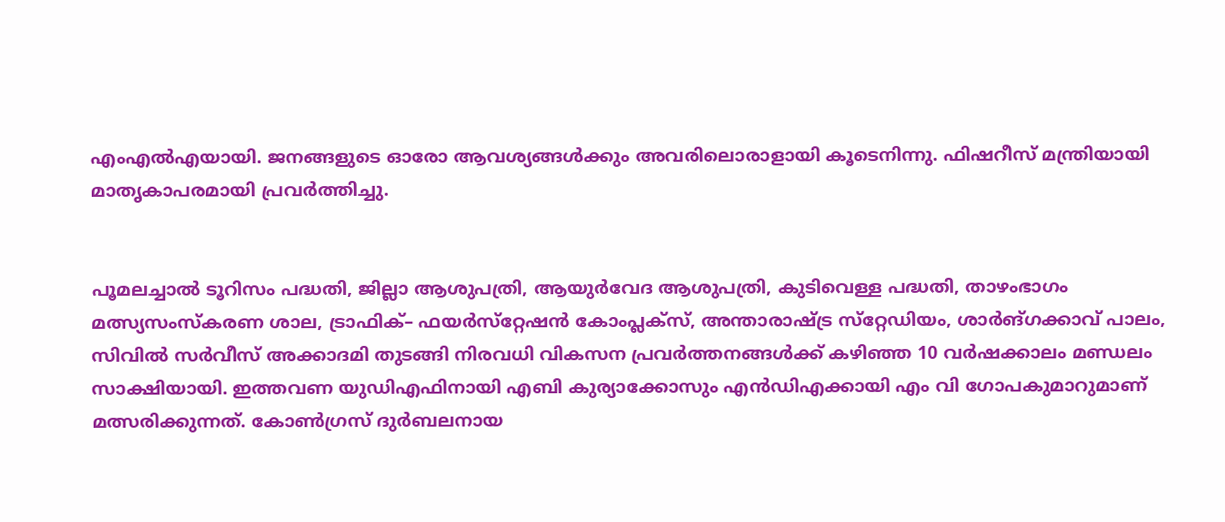എംഎൽഎയായി. ജനങ്ങളുടെ ഓരോ ആവശ്യങ്ങൾക്കും അവരിലൊരാളായി കൂടെനിന്നു. ഫിഷറീസ്‌ മന്ത്രിയായി മാതൃകാപരമായി പ്രവർത്തിച്ചു.


പൂമലച്ചാൽ ടൂറിസം പദ്ധതി, ജില്ലാ ആശുപത്രി, ആയുർവേദ ആശുപത്രി, കുടിവെള്ള പദ്ധതി, താഴംഭാഗം മത്സ്യസംസ്‌കരണ ശാല, ട്രാഫിക്‌– ഫയർസ്‌റ്റേഷൻ കോംപ്ലക്‌സ്‌, അന്താരാഷ്‌ട്ര സ്‌റ്റേഡിയം, ശാർങ്‌ഗക്കാവ്‌ പാലം, സിവിൽ സർവീസ്‌ അക്കാദമി തുടങ്ങി നിരവധി വികസന പ്രവർത്തനങ്ങൾക്ക്‌ കഴിഞ്ഞ 10 വർഷക്കാലം മണ്ഡലം സാക്ഷിയായി. ഇത്തവണ യുഡിഎഫിനായി എബി കുര്യാക്കോസും എൻഡിഎക്കായി എം വി ഗോപകുമാറുമാണ്‌ മത്സരിക്കുന്നത്‌. കോൺഗ്രസ്‌ ദുർബലനായ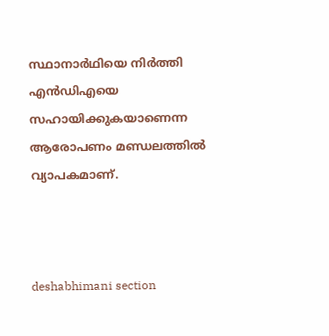സ്ഥാനാർഥിയെ നിർത്തി എൻഡിഎയെ സഹായിക്കുകയാണെന്ന ആരോപണം മണ്ഡലത്തിൽ വ്യാപകമാണ്‌.



deshabhimani section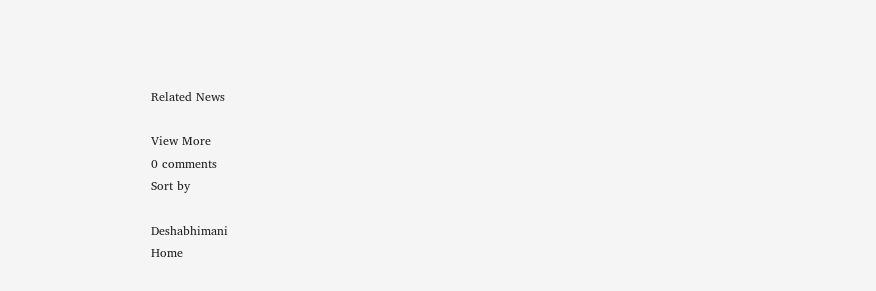Related News

View More
0 comments
Sort by

Deshabhimani
Home